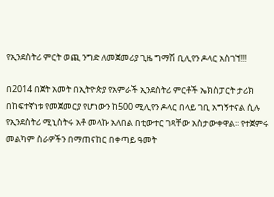የኢንደስትሪ ምርት ወጪ ንግድ ለመጀመሪያ ጊዜ ግማሽ ቢሊየን ዶላር አስገኘ!!!

በ2014 በጀት አመት በኢትዮጵያ የአምራች ኢንደስትሪ ምርቶች ኤክስፓርት ታሪክ በከፍተኛነቱ የመጀመርያ የሆነውን ከ500 ሚሊየን ዶላር በላይ ገቢ አግኝተናል ሲሉ የኢንደስትሪ ሚኒስትሩ አቶ መላኩ አለበል በቲውተር ገጻቸው አስታውቀዋል፡፡ የተጀምሩ መልካም ስራዎችን በማጠናከር በቀጣይ ዓመት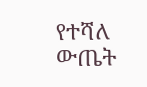የተሻለ ውጤት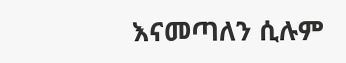እናመጣለን ሲሉም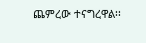ጨምረው ተናግረዋል፡፡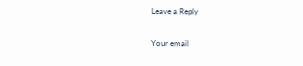Leave a Reply

Your email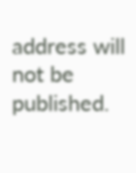address will not be published.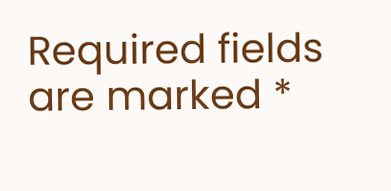Required fields are marked *